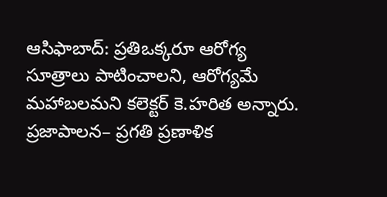ఆసిఫాబాద్: ప్రతిఒక్కరూ ఆరోగ్య సూత్రాలు పాటించాలని, ఆరోగ్యమే మహాబలమని కలెక్టర్ కె.హరిత అన్నారు. ప్రజాపాలన– ప్రగతి ప్రణాళిక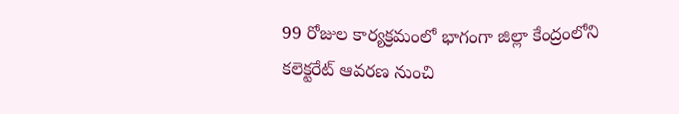99 రోజుల కార్యక్రమంలో భాగంగా జిల్లా కేంద్రంలోని కలెక్టరేట్ ఆవరణ నుంచి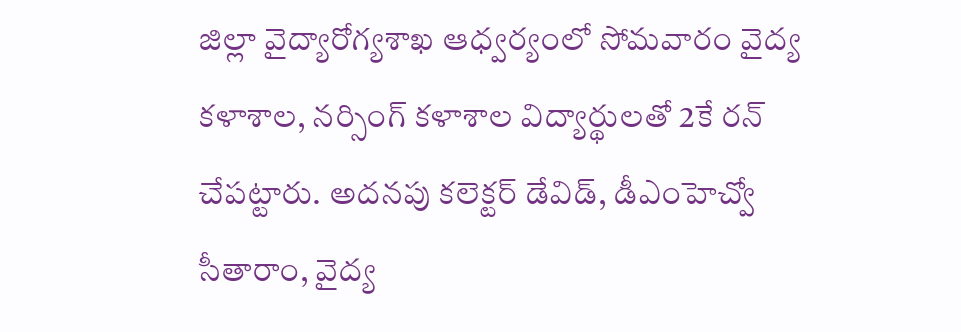జిల్లా వైద్యారోగ్యశాఖ ఆధ్వర్యంలో సోమవారం వైద్య కళాశాల, నర్సింగ్ కళాశాల విద్యార్థులతో 2కే రన్ చేపట్టారు. అదనపు కలెక్టర్ డేవిడ్, డీఎంహెచ్వో సీతారాం, వైద్య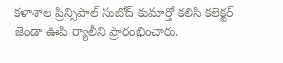కళాశాల ప్రిన్సిపాల్ సుబోద్ కుమార్తో కలిసి కలెక్టర్ జెండా ఊపి ర్యాలీని ప్రారంభించారు.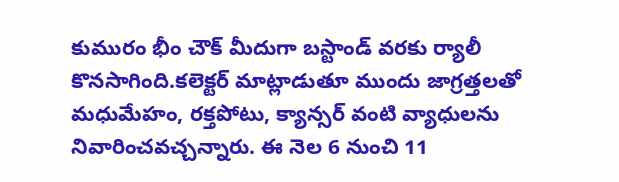కుమురం భీం చౌక్ మీదుగా బస్టాండ్ వరకు ర్యాలీ కొనసాగింది.కలెక్టర్ మాట్లాడుతూ ముందు జాగ్రత్తలతో మధుమేహం, రక్తపోటు, క్యాన్సర్ వంటి వ్యాధులను నివారించవచ్చన్నారు. ఈ నెల 6 నుంచి 11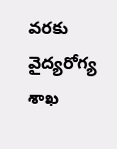వరకు వైద్యరోగ్య శాఖ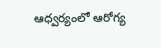ఆధ్వర్యంలో ఆరోగ్య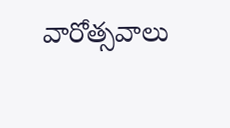వారోత్సవాలు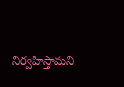నిర్వహిస్తామని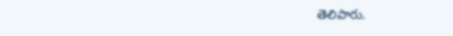తెలిపారు.